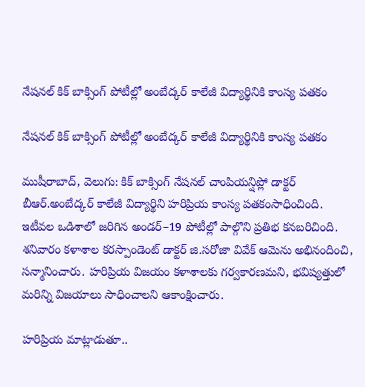నేషనల్ కిక్ బాక్సింగ్ పోటీల్లో అంబేద్కర్ కాలేజీ విద్యార్థినికి కాంస్య పతకం

నేషనల్ కిక్ బాక్సింగ్ పోటీల్లో అంబేద్కర్ కాలేజీ విద్యార్థినికి కాంస్య పతకం

ముషీరాబాద్, వెలుగు: కిక్ బాక్సింగ్ నేషనల్ చాంపియన్షిప్లో డాక్టర్ బీఆర్.అంబేద్కర్ కాలేజీ విద్యార్థిని హరిప్రియ కాంస్య పతకంసాధించింది. ఇటీవల ఒడిశాలో జరిగిన అండర్–19 పోటీల్లో పాల్గొని ప్రతిభ కనబరిచింది. శనివారం కళాశాల కరస్పాండెంట్ డాక్టర్ జి.సరోజా వివేక్ ఆమెను అభినందించి, సన్మానించారు. హరిప్రియ విజయం కళాశాలకు గర్వకారణమని, భవిష్యత్తులో మరిన్ని విజయాలు సాధించాలని ఆకాంక్షించారు.

హరిప్రియ మాట్లాడుతూ..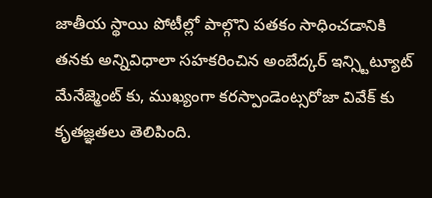జాతీయ స్థాయి పోటీల్లో పాల్గొని పతకం సాధించడానికి తనకు అన్నివిధాలా సహకరించిన అంబేద్కర్ ఇన్స్టిట్యూట్ మేనేజ్మెంట్ కు, ముఖ్యంగా కరస్పాండెంట్సరోజా వివేక్ కు కృతజ్ఞతలు తెలిపింది.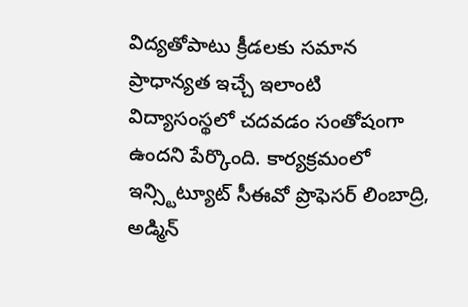విద్యతోపాటు క్రీడలకు సమాన ప్రాధాన్యత ఇచ్చే ఇలాంటి విద్యాసంస్థలో చదవడం సంతోషంగా ఉందని పేర్కొంది. కార్యక్రమంలో ఇన్స్టిట్యూట్ సీఈవో ప్రొఫెసర్ లింబాద్రి, అడ్మిన్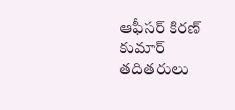ఆఫీసర్ కిరణ్ కుమార్ తదితరులు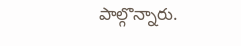పాల్గొన్నారు.